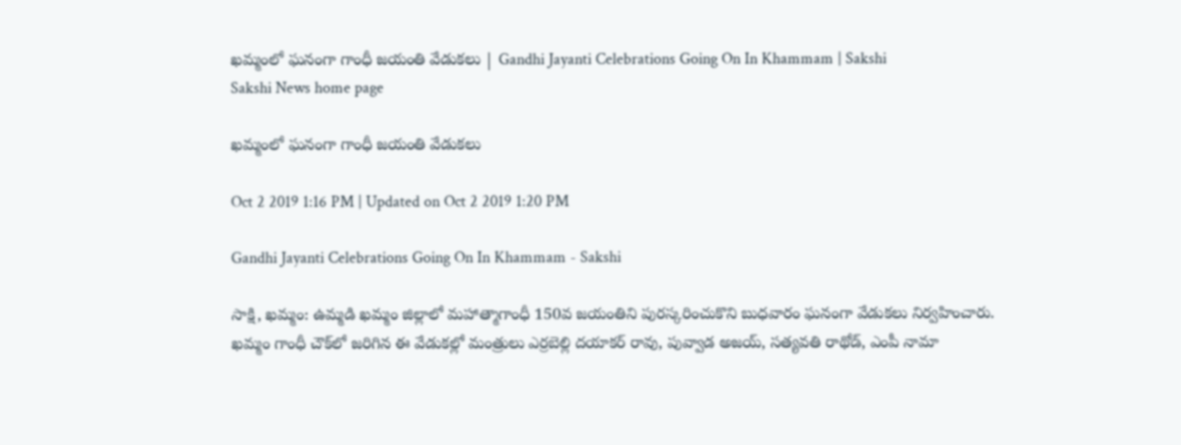ఖమ్మంలో ఘనంగా గాంధీ జయంతి వేడుకలు | Gandhi Jayanti Celebrations Going On In Khammam | Sakshi
Sakshi News home page

ఖమ్మంలో ఘనంగా గాంధీ జయంతి వేడుకలు

Oct 2 2019 1:16 PM | Updated on Oct 2 2019 1:20 PM

Gandhi Jayanti Celebrations Going On In Khammam - Sakshi

సాక్షి, ఖమ్మం: ఉమ్మడి ఖమ్మం జిల్లాలో మహాత్మాగాంధీ 150వ జయంతిని పురస్కరించుకొని బుధవారం ఘనంగా వేడుకలు నిర్వహించారు. ఖమ్మం గాంధీ చౌక్‌లో జరిగిన ఈ వేడుకల్లో మంత్రులు ఎర్రబెల్లి దయాకర్ రావు, పువ్వాడ అజయ్, సత్యవతి రాథోడ్, ఎంపీ నామా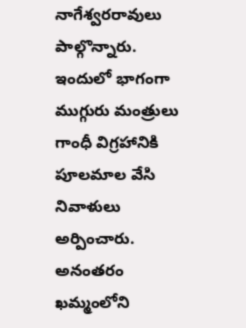నాగేశ్వరరావులు పాల్గొన్నారు. ఇందులో భాగంగా ముగ్గురు మంత్రులు గాంధీ విగ్రహానికి పూలమాల వేసి నివాళులు అర్పించారు. అనంతరం ఖమ్మంలోని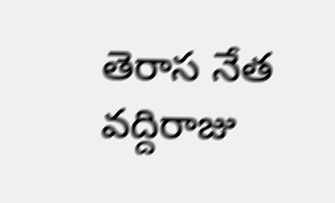తెరాస నేత వద్దిరాజు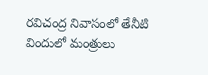రవిచంద్ర నివాసంలో తేనీటి విందులో మంత్రులు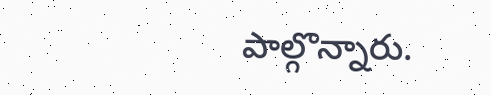పాల్గొన్నారు.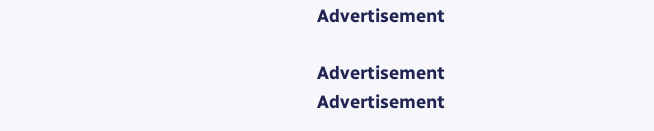Advertisement

Advertisement
Advertisement